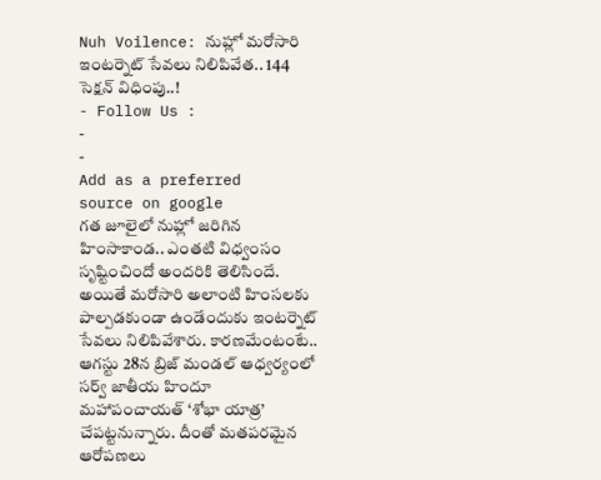Nuh Voilence: నుహ్లో మరోసారి ఇంటర్నెట్ సేవలు నిలిపివేత.. 144 సెక్షన్ విధింపు..!
- Follow Us :
-
-
Add as a preferred
source on google
గత జూలైలో నుహ్లో జరిగిన హింసాకాండ.. ఎంతటి విధ్వంసం సృష్టించిందో అందరికి తెలిసిందే. అయితే మరోసారి అలాంటి హింసలకు పాల్పడకుండా ఉండేందుకు ఇంటర్నెట్ సేవలు నిలిపివేశారు. కారణమేంటంటే.. ఆగస్టు 28న బ్రిజ్ మండల్ ఆధ్వర్యంలో సర్వ్ జాతీయ హిందూ మహాపంచాయత్ ‘శోభా యాత్ర’ చేపట్టనున్నారు. దీంతో మతపరమైన ఆరోపణలు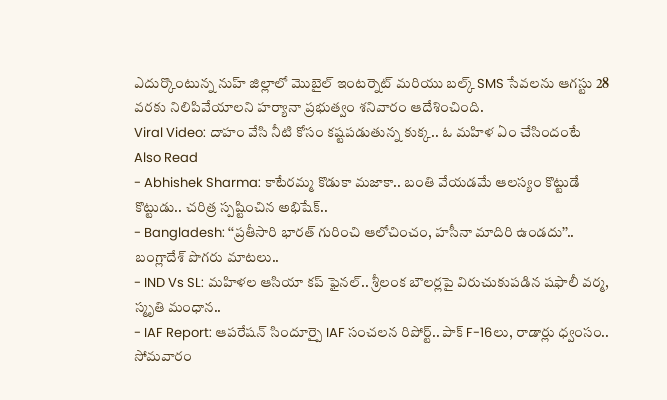ఎదుర్కొంటున్న నుహ్ జిల్లాలో మొబైల్ ఇంటర్నెట్ మరియు బల్క్ SMS సేవలను ఆగస్టు 28 వరకు నిలిపివేయాలని హర్యానా ప్రభుత్వం శనివారం ఆదేశించింది.
Viral Video: దాహం వేసి నీటి కోసం కష్టపడుతున్న కుక్క.. ఓ మహిళ ఏం చేసిందంటే
Also Read
- Abhishek Sharma: కాటేరమ్మ కొడుకా మజాకా.. బంతి వేయడమే ఆలస్యం కొట్టుడే కొట్టుడు.. చరిత్ర స్పష్టించిన అభిషేక్..
- Bangladesh: ‘‘ప్రతీసారి భారత్ గురించి ఆలోచించం, హసీనా మాదిరి ఉండదు’’.. బంగ్లాదేశ్ పొగరు మాటలు..
- IND Vs SL: మహిళల ఆసియా కప్ ఫైనల్.. శ్రీలంక బౌలర్లపై విరుచుకుపడిన షఫాలీ వర్మ, స్మృతి మంధాన..
- IAF Report: ఆపరేషన్ సిందూర్పై IAF సంచలన రిపోర్ట్.. పాక్ F-16లు, రాడార్లు ధ్వంసం..
సోమవారం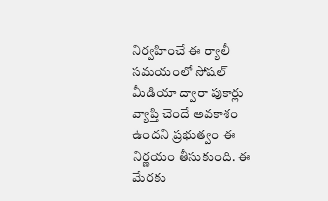నిర్వహించే ఈ ర్యాలీ సమయంలో సోషల్ మీడియా ద్వారా పుకార్లు వ్యాప్తి చెందే అవకాశం ఉందని ప్రభుత్వం ఈ నిర్ణయం తీసుకుంది. ఈ మేరకు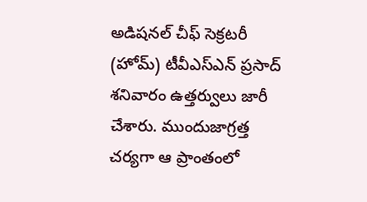అడిషనల్ చీఫ్ సెక్రటరీ (హోమ్) టీవీఎస్ఎన్ ప్రసాద్ శనివారం ఉత్తర్వులు జారీ చేశారు. ముందుజాగ్రత్త చర్యగా ఆ ప్రాంతంలో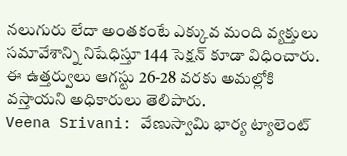నలుగురు లేదా అంతకంటే ఎక్కువ మంది వ్యక్తులు సమావేశాన్ని నిషేధిస్తూ 144 సెక్షన్ కూడా విధించారు. ఈ ఉత్తర్వులు ఆగస్టు 26-28 వరకు అమల్లోకి వస్తాయని అధికారులు తెలిపారు.
Veena Srivani: వేణుస్వామి భార్య ట్యాలెంట్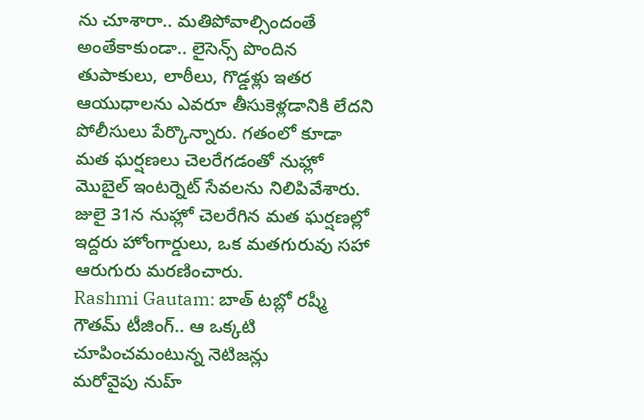ను చూశారా.. మతిపోవాల్సిందంతే
అంతేకాకుండా.. లైసెన్స్ పొందిన తుపాకులు, లాఠీలు, గొడ్డళ్లు ఇతర ఆయుధాలను ఎవరూ తీసుకెళ్లడానికి లేదని పోలీసులు పేర్కొన్నారు. గతంలో కూడా మత ఘర్షణలు చెలరేగడంతో నుహ్లో మొబైల్ ఇంటర్నెట్ సేవలను నిలిపివేశారు. జులై 31న నుహ్లో చెలరేగిన మత ఘర్షణల్లో ఇద్దరు హోంగార్డులు, ఒక మతగురువు సహా ఆరుగురు మరణించారు.
Rashmi Gautam: బాత్ టబ్లో రష్మీ గౌతమ్ టీజింగ్.. ఆ ఒక్కటి చూపించమంటున్న నెటిజన్లు
మరోవైపు నుహ్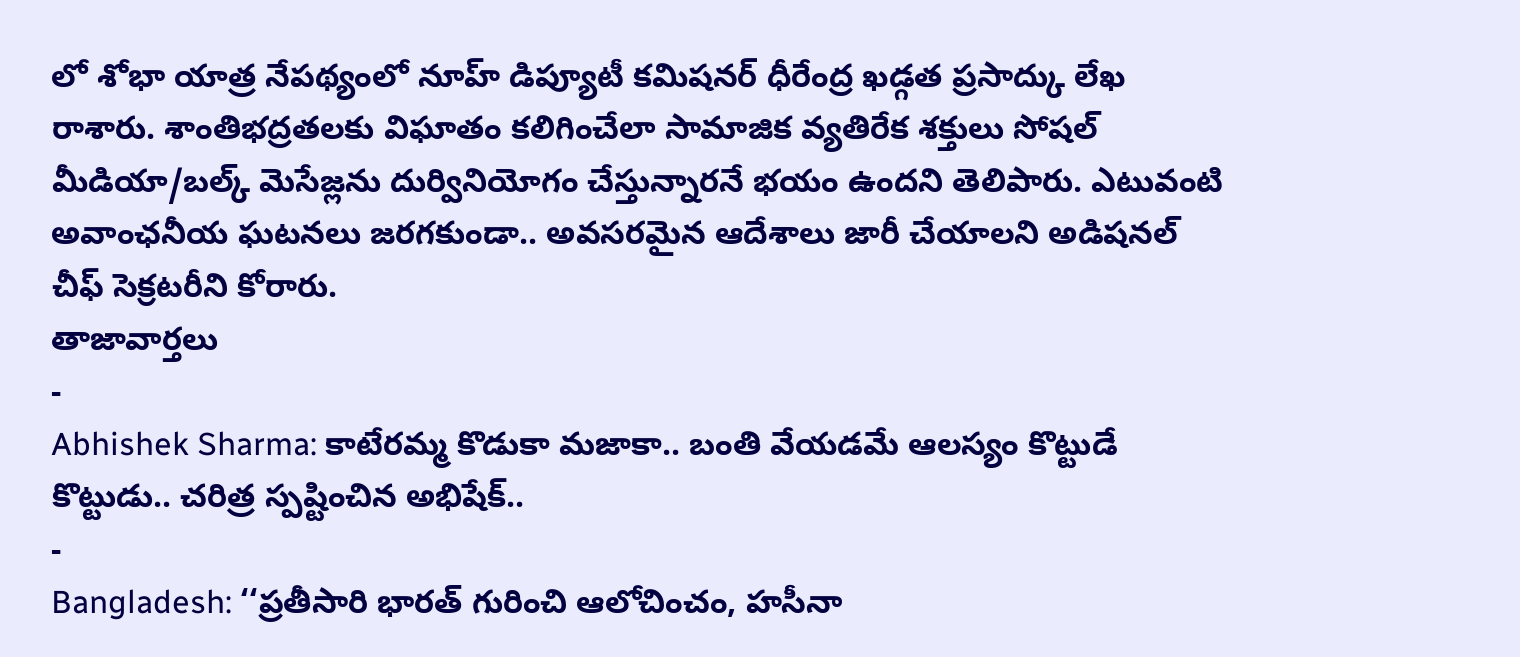లో శోభా యాత్ర నేపథ్యంలో నూహ్ డిప్యూటీ కమిషనర్ ధీరేంద్ర ఖడ్గత ప్రసాద్కు లేఖ రాశారు. శాంతిభద్రతలకు విఘాతం కలిగించేలా సామాజిక వ్యతిరేక శక్తులు సోషల్ మీడియా/బల్క్ మెసేజ్లను దుర్వినియోగం చేస్తున్నారనే భయం ఉందని తెలిపారు. ఎటువంటి అవాంఛనీయ ఘటనలు జరగకుండా.. అవసరమైన ఆదేశాలు జారీ చేయాలని అడిషనల్ చీఫ్ సెక్రటరీని కోరారు.
తాజావార్తలు
-
Abhishek Sharma: కాటేరమ్మ కొడుకా మజాకా.. బంతి వేయడమే ఆలస్యం కొట్టుడే కొట్టుడు.. చరిత్ర స్పష్టించిన అభిషేక్..
-
Bangladesh: ‘‘ప్రతీసారి భారత్ గురించి ఆలోచించం, హసీనా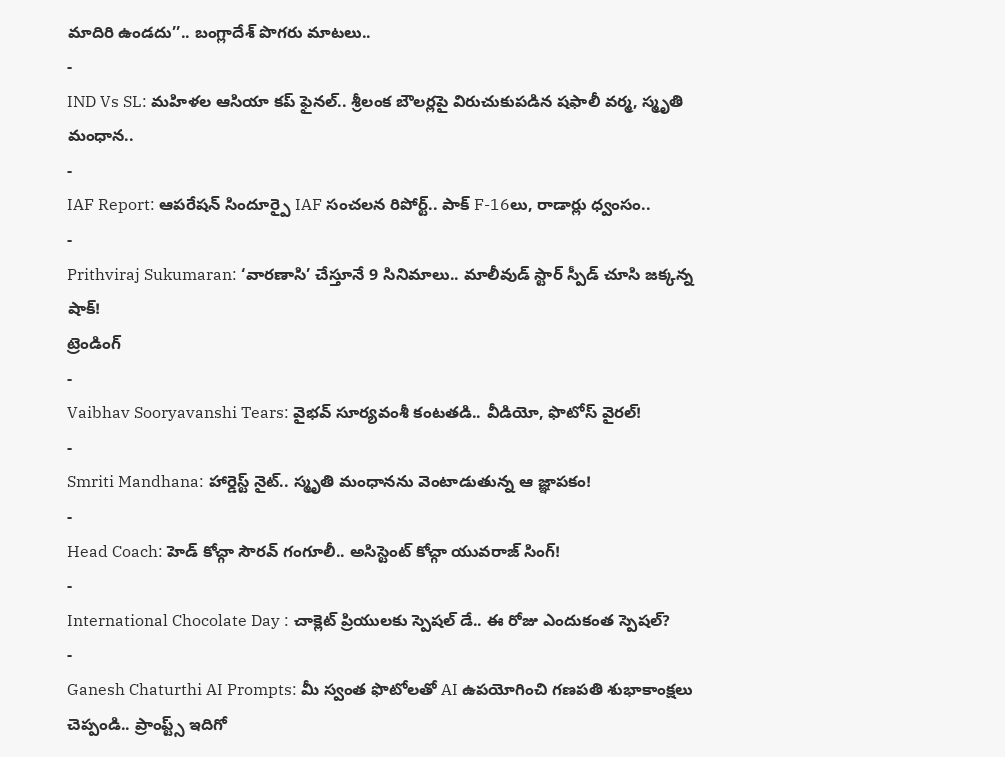మాదిరి ఉండదు’’.. బంగ్లాదేశ్ పొగరు మాటలు..
-
IND Vs SL: మహిళల ఆసియా కప్ ఫైనల్.. శ్రీలంక బౌలర్లపై విరుచుకుపడిన షఫాలీ వర్మ, స్మృతి మంధాన..
-
IAF Report: ఆపరేషన్ సిందూర్పై IAF సంచలన రిపోర్ట్.. పాక్ F-16లు, రాడార్లు ధ్వంసం..
-
Prithviraj Sukumaran: ‘వారణాసి’ చేస్తూనే 9 సినిమాలు.. మాలీవుడ్ స్టార్ స్పీడ్ చూసి జక్కన్న షాక్!
ట్రెండింగ్
-
Vaibhav Sooryavanshi Tears: వైభవ్ సూర్యవంశీ కంటతడి.. వీడియో, ఫొటోస్ వైరల్!
-
Smriti Mandhana: హార్డెస్ట్ నైట్.. స్మృతి మంధానను వెంటాడుతున్న ఆ జ్ఞాపకం!
-
Head Coach: హెడ్ కోచ్గా సౌరవ్ గంగూలీ.. అసిస్టెంట్ కోచ్గా యువరాజ్ సింగ్!
-
International Chocolate Day : చాక్లెట్ ప్రియులకు స్పెషల్ డే.. ఈ రోజు ఎందుకంత స్పెషల్?
-
Ganesh Chaturthi AI Prompts: మీ స్వంత ఫొటోలతో AI ఉపయోగించి గణపతి శుభాకాంక్షలు చెప్పండి.. ప్రాంప్ట్స్ ఇదిగో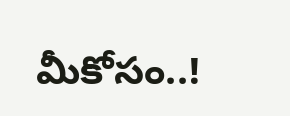మీకోసం..!